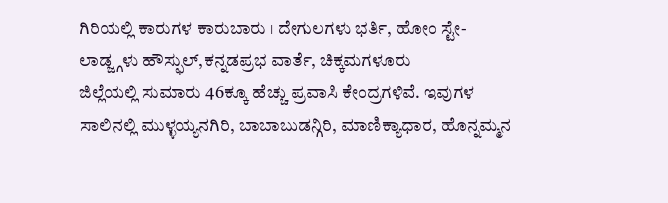ಗಿರಿಯಲ್ಲಿ ಕಾರುಗಳ ಕಾರುಬಾರು । ದೇಗುಲಗಳು ಭರ್ತಿ, ಹೋಂ ಸ್ಟೇ- ಲಾಡ್ಜ್ಗಳು ಹೌಸ್ಫುಲ್,ಕನ್ನಡಪ್ರಭ ವಾರ್ತೆ, ಚಿಕ್ಕಮಗಳೂರು
ಜಿಲ್ಲೆಯಲ್ಲಿ ಸುಮಾರು 46ಕ್ಕೂ ಹೆಚ್ಚು ಪ್ರವಾಸಿ ಕೇಂದ್ರಗಳಿವೆ. ಇವುಗಳ ಸಾಲಿನಲ್ಲಿ ಮುಳ್ಳಯ್ಯನಗಿರಿ, ಬಾಬಾಬುಡನ್ಗಿರಿ, ಮಾಣಿಕ್ಯಾಧಾರ, ಹೊನ್ನಮ್ಮನ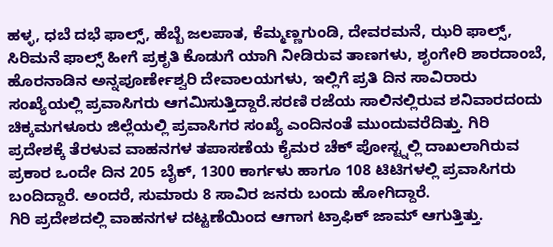ಹಳ್ಳ, ಧಬೆ ದಭೆ ಫಾಲ್ಸ್, ಹೆಬ್ಬೆ ಜಲಪಾತ, ಕೆಮ್ಮಣ್ಣಗುಂಡಿ, ದೇವರಮನೆ, ಝರಿ ಫಾಲ್ಸ್, ಸಿರಿಮನೆ ಫಾಲ್ಸ್ ಹೀಗೆ ಪ್ರಕೃತಿ ಕೊಡುಗೆ ಯಾಗಿ ನೀಡಿರುವ ತಾಣಗಳು, ಶೃಂಗೇರಿ ಶಾರದಾಂಬೆ, ಹೊರನಾಡಿನ ಅನ್ನಪೂರ್ಣೇಶ್ವರಿ ದೇವಾಲಯಗಳು, ಇಲ್ಲಿಗೆ ಪ್ರತಿ ದಿನ ಸಾವಿರಾರು ಸಂಖ್ಯೆಯಲ್ಲಿ ಪ್ರವಾಸಿಗರು ಆಗಮಿಸುತ್ತಿದ್ದಾರೆ.ಸರಣಿ ರಜೆಯ ಸಾಲಿನಲ್ಲಿರುವ ಶನಿವಾರದಂದು ಚಿಕ್ಕಮಗಳೂರು ಜಿಲ್ಲೆಯಲ್ಲಿ ಪ್ರವಾಸಿಗರ ಸಂಖ್ಯೆ ಎಂದಿನಂತೆ ಮುಂದುವರೆದಿತ್ತು. ಗಿರಿ ಪ್ರದೇಶಕ್ಕೆ ತೆರಳುವ ವಾಹನಗಳ ತಪಾಸಣೆಯ ಕೈಮರ ಚೆಕ್ ಪೋಸ್ಟ್ನಲ್ಲಿ ದಾಖಲಾಗಿರುವ ಪ್ರಕಾರ ಒಂದೇ ದಿನ 205 ಬೈಕ್, 1300 ಕಾರ್ಗಳು ಹಾಗೂ 108 ಟಿಟಿಗಳಲ್ಲಿ ಪ್ರವಾಸಿಗರು ಬಂದಿದ್ದಾರೆ. ಅಂದರೆ, ಸುಮಾರು 8 ಸಾವಿರ ಜನರು ಬಂದು ಹೋಗಿದ್ದಾರೆ.
ಗಿರಿ ಪ್ರದೇಶದಲ್ಲಿ ವಾಹನಗಳ ದಟ್ಟಣೆಯಿಂದ ಆಗಾಗ ಟ್ರಾಫಿಕ್ ಜಾಮ್ ಆಗುತ್ತಿತ್ತು.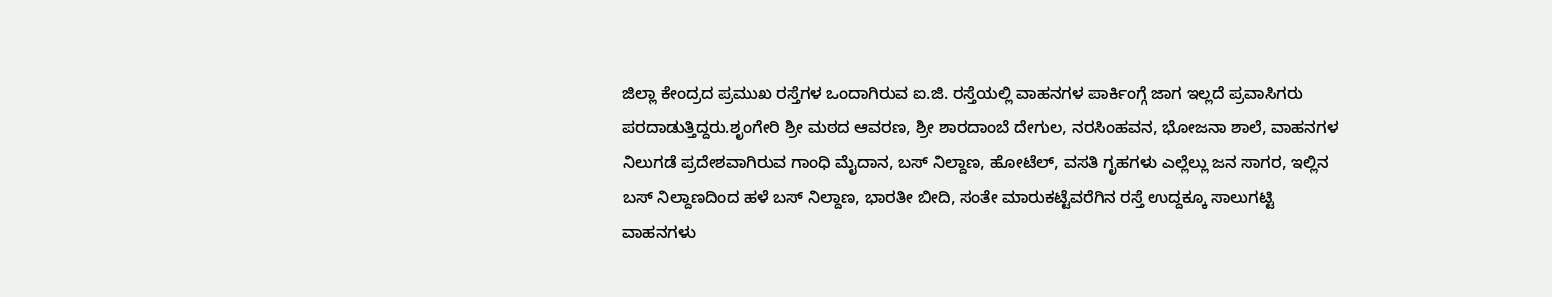ಜಿಲ್ಲಾ ಕೇಂದ್ರದ ಪ್ರಮುಖ ರಸ್ತೆಗಳ ಒಂದಾಗಿರುವ ಐ.ಜಿ. ರಸ್ತೆಯಲ್ಲಿ ವಾಹನಗಳ ಪಾರ್ಕಿಂಗ್ಗೆ ಜಾಗ ಇಲ್ಲದೆ ಪ್ರವಾಸಿಗರು ಪರದಾಡುತ್ತಿದ್ದರು.ಶೃಂಗೇರಿ ಶ್ರೀ ಮಠದ ಆವರಣ, ಶ್ರೀ ಶಾರದಾಂಬೆ ದೇಗುಲ, ನರಸಿಂಹವನ, ಭೋಜನಾ ಶಾಲೆ, ವಾಹನಗಳ ನಿಲುಗಡೆ ಪ್ರದೇಶವಾಗಿರುವ ಗಾಂಧಿ ಮೈದಾನ, ಬಸ್ ನಿಲ್ದಾಣ, ಹೋಟೆಲ್, ವಸತಿ ಗೃಹಗಳು ಎಲ್ಲೆಲ್ಲು ಜನ ಸಾಗರ, ಇಲ್ಲಿನ ಬಸ್ ನಿಲ್ದಾಣದಿಂದ ಹಳೆ ಬಸ್ ನಿಲ್ದಾಣ, ಭಾರತೀ ಬೀದಿ, ಸಂತೇ ಮಾರುಕಟ್ಟೆವರೆಗಿನ ರಸ್ತೆ ಉದ್ದಕ್ಕೂ ಸಾಲುಗಟ್ಟಿ ವಾಹನಗಳು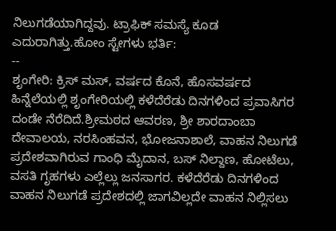ನಿಲುಗಡೆಯಾಗಿದ್ದವು. ಟ್ರಾಫಿಕ್ ಸಮಸ್ಯೆ ಕೂಡ ಎದುರಾಗಿತ್ತು.ಹೋಂ ಸ್ಟೇಗಳು ಭರ್ತಿ:
--
ಶೃಂಗೇರಿ: ಕ್ರಿಸ್ ಮಸ್, ವರ್ಷದ ಕೊನೆ, ಹೊಸವರ್ಷದ ಹಿನ್ನೆಲೆಯಲ್ಲಿ ಶೃಂಗೇರಿಯಲ್ಲಿ ಕಳೆದೆರೆಡು ದಿನಗಳಿಂದ ಪ್ರವಾಸಿಗರ ದಂಡೇ ನೆರೆದಿದೆ.ಶ್ರೀಮಠದ ಆವರಣ, ಶ್ರೀ ಶಾರದಾಂಬಾ ದೇವಾಲಯ, ನರಸಿಂಹವನ, ಭೋಜನಾಶಾಲೆ, ವಾಹನ ನಿಲುಗಡೆ ಪ್ರದೇಶವಾಗಿರುವ ಗಾಂಧಿ ಮೈದಾನ, ಬಸ್ ನಿಲ್ದಾಣ, ಹೋಟೆಲು, ವಸತಿ ಗೃಹಗಳು ಎಲ್ಲೆಲ್ಲು ಜನಸಾಗರ. ಕಳೆದೆರೆಡು ದಿನಗಳಿಂದ ವಾಹನ ನಿಲುಗಡೆ ಪ್ರದೇಶದಲ್ಲಿ ಜಾಗವಿಲ್ಲದೇ ವಾಹನ ನಿಲ್ಲಿಸಲು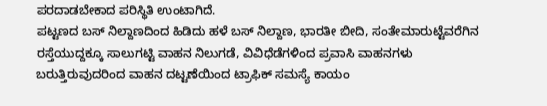ಪರದಾಡಬೇಕಾದ ಪರಿಸ್ಥಿತಿ ಉಂಟಾಗಿದೆ.
ಪಟ್ಟಣದ ಬಸ್ ನಿಲ್ದಾಣದಿಂದ ಹಿಡಿದು ಹಳೆ ಬಸ್ ನಿಲ್ದಾಣ, ಭಾರತೀ ಬೀದಿ, ಸಂತೇಮಾರುಟ್ಟೆವರೆಗಿನ ರಸ್ತೆಯುದ್ದಕ್ಕೂ ಸಾಲುಗಟ್ಟಿ ವಾಹನ ನಿಲುಗಡೆ, ವಿವಿಧೆಡೆಗಳಿಂದ ಪ್ರವಾಸಿ ವಾಹನಗಳು ಬರುತ್ತಿರುವುದರಿಂದ ವಾಹನ ದಟ್ಟಣೆಯಿಂದ ಟ್ರಾಫಿಕ್ ಸಮಸ್ಯೆ ಕಾಯಂ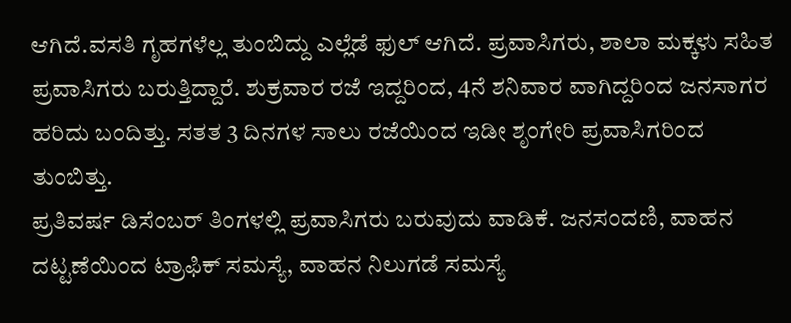ಆಗಿದೆ.ವಸತಿ ಗೃಹಗಳೆಲ್ಲ ತುಂಬಿದ್ದು ಎಲ್ಲೆಡೆ ಫುಲ್ ಆಗಿದೆ. ಪ್ರವಾಸಿಗರು, ಶಾಲಾ ಮಕ್ಕಳು ಸಹಿತ ಪ್ರವಾಸಿಗರು ಬರುತ್ತಿದ್ದಾರೆ. ಶುಕ್ರವಾರ ರಜೆ ಇದ್ದರಿಂದ, 4ನೆ ಶನಿವಾರ ವಾಗಿದ್ದರಿಂದ ಜನಸಾಗರ ಹರಿದು ಬಂದಿತ್ತು. ಸತತ 3 ದಿನಗಳ ಸಾಲು ರಜೆಯಿಂದ ಇಡೀ ಶೃಂಗೇರಿ ಪ್ರವಾಸಿಗರಿಂದ ತುಂಬಿತ್ತು.
ಪ್ರತಿವರ್ಷ ಡಿಸೆಂಬರ್ ತಿಂಗಳಲ್ಲಿ ಪ್ರವಾಸಿಗರು ಬರುವುದು ವಾಡಿಕೆ. ಜನಸಂದಣಿ, ವಾಹನ ದಟ್ಟಣೆಯಿಂದ ಟ್ರಾಫಿಕ್ ಸಮಸ್ಯೆ, ವಾಹನ ನಿಲುಗಡೆ ಸಮಸ್ಯೆ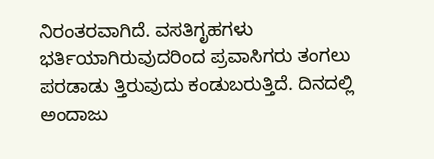ನಿರಂತರವಾಗಿದೆ. ವಸತಿಗೃಹಗಳು ಭರ್ತಿಯಾಗಿರುವುದರಿಂದ ಪ್ರವಾಸಿಗರು ತಂಗಲು ಪರಡಾಡು ತ್ತಿರುವುದು ಕಂಡುಬರುತ್ತಿದೆ. ದಿನದಲ್ಲಿ ಅಂದಾಜು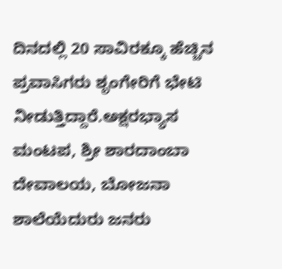ದಿನದಲ್ಲಿ 20 ಸಾವಿರಕ್ಕೂ ಹೆಚ್ಚಿನ ಪ್ರವಾಸಿಗರು ಶೃಂಗೇರಿಗೆ ಭೇಟಿ ನೀಡುತ್ತಿದ್ದಾರೆ.ಅಕ್ಷರಭ್ಯಾಸ ಮಂಟಪ, ಶ್ರೀ ಶಾರದಾಂಬಾ ದೇವಾಲಯ, ಬೋಜನಾ ಶಾಲೆಯೆದುರು ಜನರು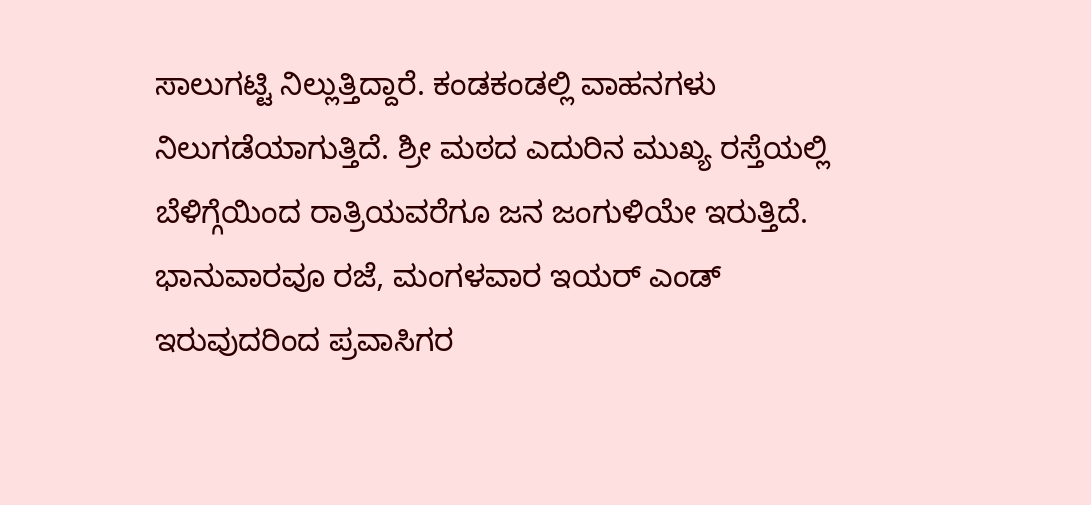ಸಾಲುಗಟ್ಟಿ ನಿಲ್ಲುತ್ತಿದ್ದಾರೆ. ಕಂಡಕಂಡಲ್ಲಿ ವಾಹನಗಳು ನಿಲುಗಡೆಯಾಗುತ್ತಿದೆ. ಶ್ರೀ ಮಠದ ಎದುರಿನ ಮುಖ್ಯ ರಸ್ತೆಯಲ್ಲಿ ಬೆಳಿಗ್ಗೆಯಿಂದ ರಾತ್ರಿಯವರೆಗೂ ಜನ ಜಂಗುಳಿಯೇ ಇರುತ್ತಿದೆ. ಭಾನುವಾರವೂ ರಜೆ, ಮಂಗಳವಾರ ಇಯರ್ ಎಂಡ್ ಇರುವುದರಿಂದ ಪ್ರವಾಸಿಗರ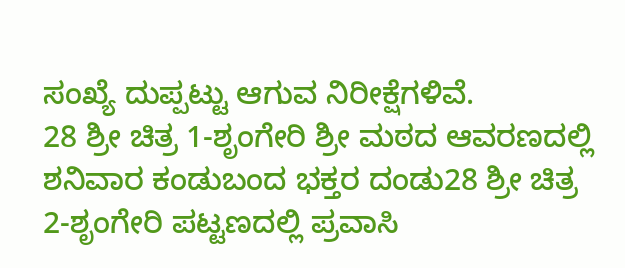ಸಂಖ್ಯೆ ದುಪ್ಪಟ್ಟು ಆಗುವ ನಿರೀಕ್ಷೆಗಳಿವೆ.
28 ಶ್ರೀ ಚಿತ್ರ 1-ಶೃಂಗೇರಿ ಶ್ರೀ ಮಠದ ಆವರಣದಲ್ಲಿ ಶನಿವಾರ ಕಂಡುಬಂದ ಭಕ್ತರ ದಂಡು28 ಶ್ರೀ ಚಿತ್ರ 2-ಶೃಂಗೇರಿ ಪಟ್ಟಣದಲ್ಲಿ ಪ್ರವಾಸಿ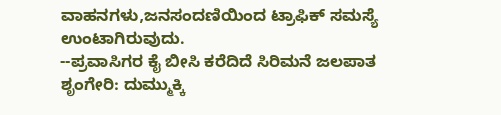ವಾಹನಗಳು,ಜನಸಂದಣಿಯಿಂದ ಟ್ರಾಫಿಕ್ ಸಮಸ್ಯೆ ಉಂಟಾಗಿರುವುದು.
--ಪ್ರವಾಸಿಗರ ಕೈ ಬೀಸಿ ಕರೆದಿದೆ ಸಿರಿಮನೆ ಜಲಪಾತ
ಶೃಂಗೇರಿ: ದುಮ್ಮುಕ್ಕಿ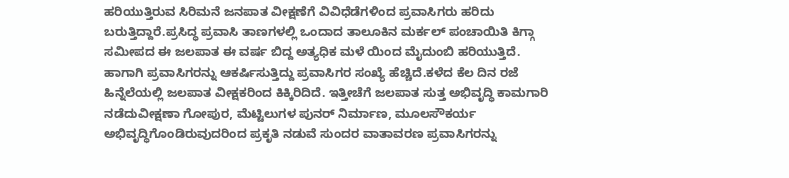ಹರಿಯುತ್ತಿರುವ ಸಿರಿಮನೆ ಜನಪಾತ ವೀಕ್ಷಣೆಗೆ ವಿವಿಧೆಡೆಗಳಿಂದ ಪ್ರವಾಸಿಗರು ಹರಿದು ಬರುತ್ತಿದ್ದಾರೆ.ಪ್ರಸಿದ್ಧ ಪ್ರವಾಸಿ ತಾಣಗಳಲ್ಲಿ ಒಂದಾದ ತಾಲೂಕಿನ ಮರ್ಕಲ್ ಪಂಚಾಯಿತಿ ಕಿಗ್ಗಾ ಸಮೀಪದ ಈ ಜಲಪಾತ ಈ ವರ್ಷ ಬಿದ್ದ ಅತ್ಯಧಿಕ ಮಳೆ ಯಿಂದ ಮೈದುಂಬಿ ಹರಿಯುತ್ತಿದೆ. ಹಾಗಾಗಿ ಪ್ರವಾಸಿಗರನ್ನು ಆಕರ್ಷಿಸುತ್ತಿದ್ದು ಪ್ರವಾಸಿಗರ ಸಂಖ್ಯೆ ಹೆಚ್ಚಿದೆ.ಕಳೆದ ಕೆಲ ದಿನ ರಜೆ ಹಿನ್ನೆಲೆಯಲ್ಲಿ ಜಲಪಾತ ವೀಕ್ಷಕರಿಂದ ಕಿಕ್ಕಿರಿದಿದೆ. ಇತ್ತೀಚೆಗೆ ಜಲಪಾತ ಸುತ್ತ ಅಭಿವೃದ್ಧಿ ಕಾಮಗಾರಿ ನಡೆದುವೀಕ್ಷಣಾ ಗೋಪುರ, ಮೆಟ್ಟಿಲುಗಳ ಪುನರ್ ನಿರ್ಮಾಣ, ಮೂಲಸೌಕರ್ಯ ಅಭಿವೃದ್ಧಿಗೊಂಡಿರುವುದರಿಂದ ಪ್ರಕೃತಿ ನಡುವೆ ಸುಂದರ ವಾತಾವರಣ ಪ್ರವಾಸಿಗರನ್ನು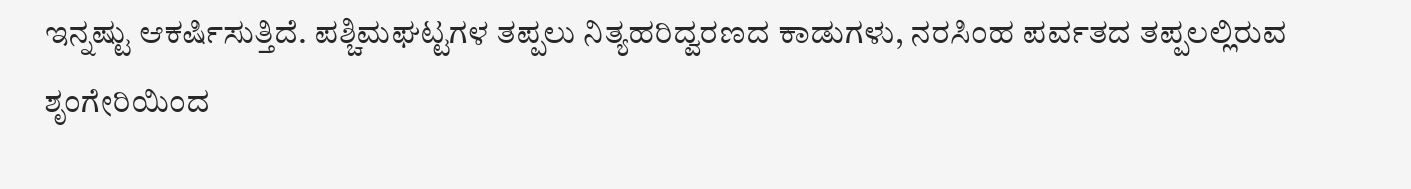ಇನ್ನಷ್ಟು ಆಕರ್ಷಿಸುತ್ತಿದೆ. ಪಶ್ಚಿಮಘಟ್ಟಗಳ ತಪ್ಪಲು ನಿತ್ಯಹರಿದ್ವರಣದ ಕಾಡುಗಳು, ನರಸಿಂಹ ಪರ್ವತದ ತಪ್ಪಲಲ್ಲಿರುವ ಶೃಂಗೇರಿಯಿಂದ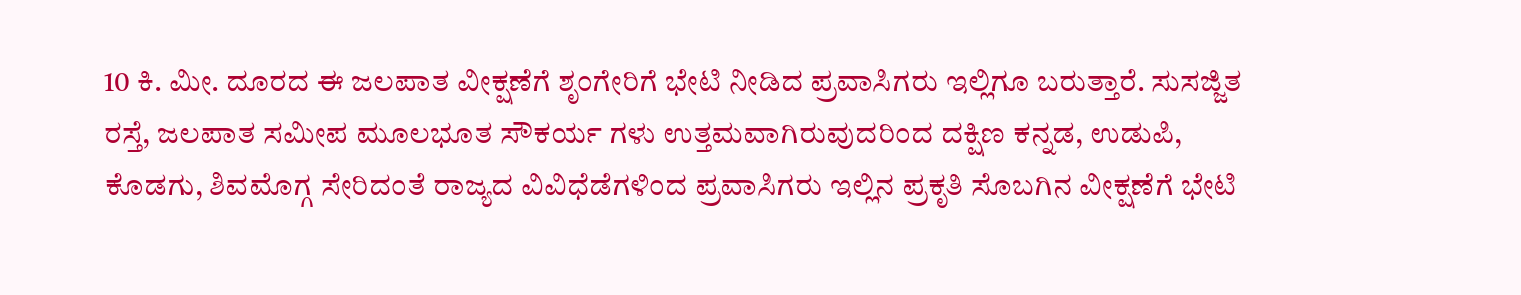10 ಕಿ. ಮೀ. ದೂರದ ಈ ಜಲಪಾತ ವೀಕ್ಷಣೆಗೆ ಶೃಂಗೇರಿಗೆ ಭೇಟಿ ನೀಡಿದ ಪ್ರವಾಸಿಗರು ಇಲ್ಲಿಗೂ ಬರುತ್ತಾರೆ. ಸುಸಜ್ಜಿತ ರಸ್ತೆ, ಜಲಪಾತ ಸಮೀಪ ಮೂಲಭೂತ ಸೌಕರ್ಯ ಗಳು ಉತ್ತಮವಾಗಿರುವುದರಿಂದ ದಕ್ಷಿಣ ಕನ್ನಡ, ಉಡುಪಿ, ಕೊಡಗು, ಶಿವಮೊಗ್ಗ ಸೇರಿದಂತೆ ರಾಜ್ಯದ ವಿವಿಧೆಡೆಗಳಿಂದ ಪ್ರವಾಸಿಗರು ಇಲ್ಲಿನ ಪ್ರಕೃತಿ ಸೊಬಗಿನ ವೀಕ್ಷಣೆಗೆ ಭೇಟಿ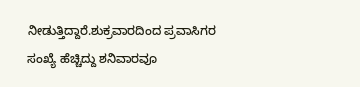ನೀಡುತ್ತಿದ್ದಾರೆ.ಶುಕ್ರವಾರದಿಂದ ಪ್ರವಾಸಿಗರ ಸಂಖ್ಯೆ ಹೆಚ್ಚಿದ್ದು ಶನಿವಾರವೂ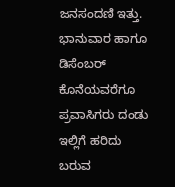ಜನಸಂದಣಿ ಇತ್ತು. ಭಾನುವಾರ ಹಾಗೂ ಡಿಸೆಂಬರ್ ಕೊನೆಯವರೆಗೂ ಪ್ರವಾಸಿಗರು ದಂಡು ಇಲ್ಲಿಗೆ ಹರಿದು ಬರುವ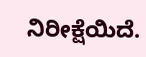ನಿರೀಕ್ಷೆಯಿದೆ.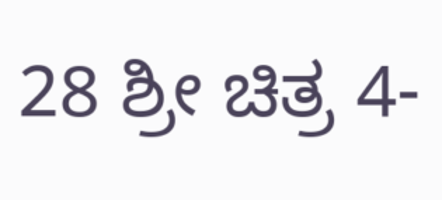28 ಶ್ರೀ ಚಿತ್ರ 4-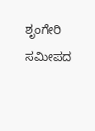ಶೃಂಗೇರಿ ಸಮೀಪದ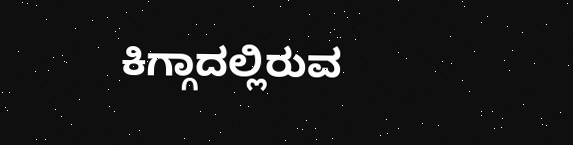ಕಿಗ್ಗಾದಲ್ಲಿರುವ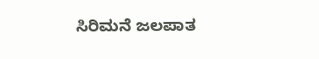ಸಿರಿಮನೆ ಜಲಪಾತ